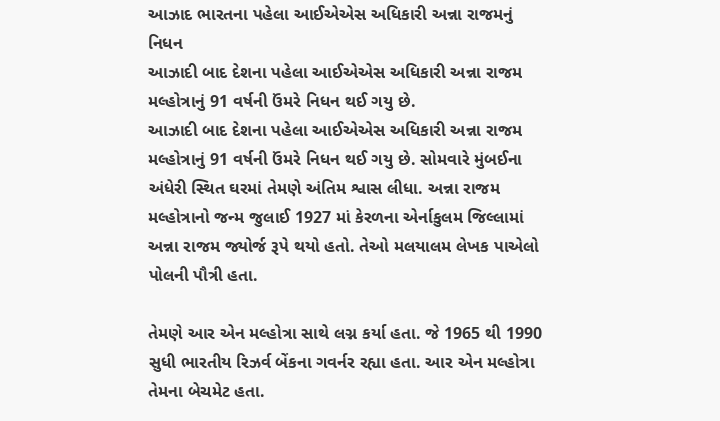આઝાદ ભારતના પહેલા આઈએએસ અધિકારી અન્ના રાજમનું નિધન
આઝાદી બાદ દેશના પહેલા આઈએએસ અધિકારી અન્ના રાજમ મલ્હોત્રાનું 91 વર્ષની ઉંમરે નિધન થઈ ગયુ છે.
આઝાદી બાદ દેશના પહેલા આઈએએસ અધિકારી અન્ના રાજમ મલ્હોત્રાનું 91 વર્ષની ઉંમરે નિધન થઈ ગયુ છે. સોમવારે મુંબઈના અંધેરી સ્થિત ઘરમાં તેમણે અંતિમ શ્વાસ લીધા. અન્ના રાજમ મલ્હોત્રાનો જન્મ જુલાઈ 1927 માં કેરળના એર્નાકુલમ જિલ્લામાં અન્ના રાજમ જ્યોર્જ રૂપે થયો હતો. તેઓ મલયાલમ લેખક પાએલો પોલની પૌત્રી હતા.

તેમણે આર એન મલ્હોત્રા સાથે લગ્ન કર્યા હતા. જે 1965 થી 1990 સુધી ભારતીય રિઝર્વ બેંકના ગવર્નર રહ્યા હતા. આર એન મલ્હોત્રા તેમના બેચમેટ હતા.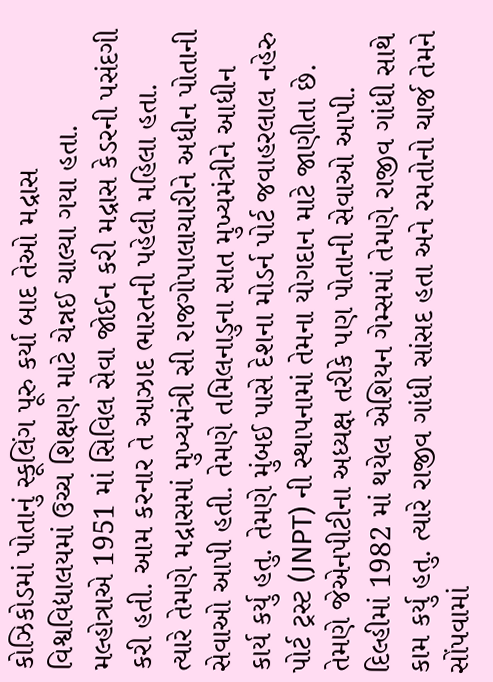કોઝિકોડમાં પોતાનું સ્કૂલિંગ પૂરુ કર્યા બાદ તેઓ મદ્રાસ વિશ્વવિદ્યાલયમાં ઉચ્ચ શિક્ષણ માટે ચેન્નઈ ચાલ્યા ગયા હતા. મલ્હોત્રાએ 1951 માં સિવિલ સેવા જોઈન કરી મદ્રાસ કેડરની પસંદગી કરી હતી. આમ કરનાર તે આઝાદ ભારતની પહેલી મહિલા હતા.
ત્યારે તેમણે મદ્રાસમાં મુખ્યમંત્રી સી રાજગોપાલાચારીને અધીન પોતાની સેવાઓ આપી હતી. તેમણે તમિલનાડુના સાત મુખ્યમંત્રીને આધીન કાર્ય કર્યુ હતુ. તેમણે મુંબઈ પાસે દેશના મોડર્ન પોર્ટ જવાહરલાલ નહેરુ પોર્ટ ટ્રસ્ટ (JNPT) ની સ્થાપનામાં તેમના યોગદાન માટે જાણીતા છે. તેમણે જેએનપીટીના અધ્યક્ષ તરીકે પણ પોતાની સેવાઓ આપી.
દિલ્હીમાં 1982 માં થયેલ એશિયન ગેમ્સમાં તેમણે રાજીવ ગાંધી સાથે કામ કર્યુ હતુ. ત્યારે રાજીવ ગાંધી સાંસદ હતા અને રમતોનો ચાર્જ તેમને સોંપવામાં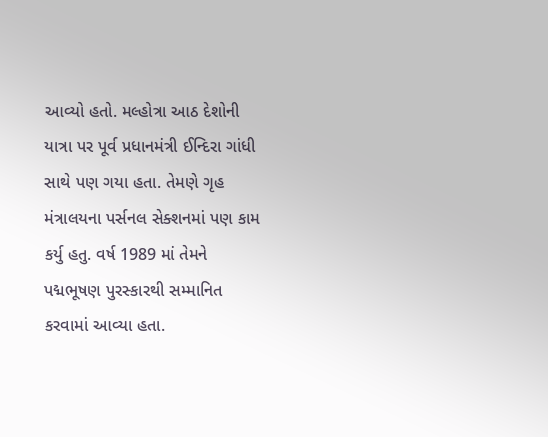આવ્યો હતો. મલ્હોત્રા આઠ દેશોની યાત્રા પર પૂર્વ પ્રધાનમંત્રી ઈન્દિરા ગાંધી સાથે પણ ગયા હતા. તેમણે ગૃહ મંત્રાલયના પર્સનલ સેક્શનમાં પણ કામ કર્યુ હતુ. વર્ષ 1989 માં તેમને પદ્મભૂષણ પુરસ્કારથી સમ્માનિત કરવામાં આવ્યા હતા.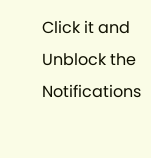Click it and Unblock the Notifications